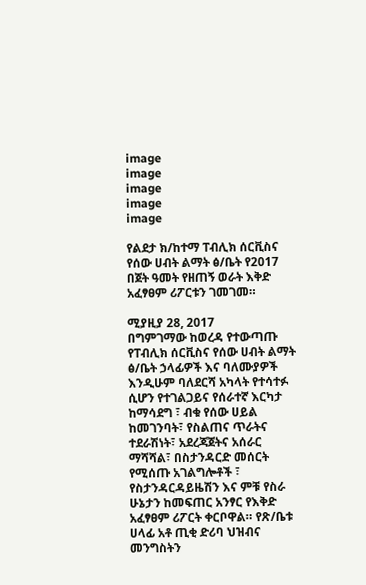image
image
image
image
image

የልደታ ክ/ከተማ ፐብሊክ ሰርቪስና የሰው ሀብት ልማት ፅ/ቤት የ2017 በጀት ዓመት የዘጠኝ ወራት እቅድ አፈፃፀም ሪፖርቱን ገመገመ።

ሚያዚያ 28, 2017
በግምገማው ከወረዳ የተውጣጡ የፐብሊክ ሰርቪስና የሰው ሀብት ልማት ፅ/ቤት ኃላፊዎች እና ባለሙያዎች እንዲሁም ባለደርሻ አካላት የተሳተፉ ሲሆን የተገልጋይና የሰራተኛ እርካታ ከማሳደግ ፣ ብቁ የሰው ሀይል ከመገንባት፣ የስልጠና ጥራትና ተደራሽነት፣ አደረጃጀትና አሰራር ማሻሻል፣ በስታንዳርድ መሰርት የሚሰጡ አገልግሎቶች ፣ የስታንዳርዳይዜሽን እና ምቹ የስራ ሁኔታን ከመፍጠር አንፃር የእቅድ አፈፃፀም ሪፖርት ቀርቦዋል። የጽ/ቤቱ ሀላፊ አቶ ጢቂ ድሪባ ህዝብና መንግስትን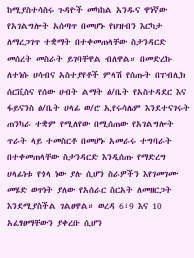ከሚያስተሳስሩ ጉዳዮች መካከል አንዱና ዋነኛው የአገልግሎት አሰጣጥ በመሆኑ የህዝብን እርካታ ለማረጋገጥ ተቋማት በተቀመጠላቸው ስታንዳርድ መሰረት መስራት ይገባቸዋል ብለዋል። በመድረኩ ለተነሱ ሀሳብና አስተያየቶች ምላሽ የሰጡት በፐብሊክ ሰርቪስና የሰው ሀብት ልማት ፅ/ቤት የአስተዳደር እና ፋይናንስ ፅ/ቤት ሀላፊ ወ/ሮ ኢየሩሳሌም እንደተናገሩት ጠንካራ ተቋም የሚለየው በሚሰጠው የአገልግሎት ጥራት ላይ ተመስርቶ በመሆኑ አመራሩ ተግባራት በተቀመጠላቸው ስታንዳርድ እንዲሰጡ የማድረግ ሀላፊነቱ የጎላ ነው ያሉ ሲሆን ስራዎችን እየገመገሙ መሄድ ወጥነት ያለው የአሰራር ስርአት ለመዘርጋት እንደሚያስችል ገልፀዋል። ወረዳ 6፣9 እና 10 አፈፃፀማቸውን ያቀረቡ ሲሆን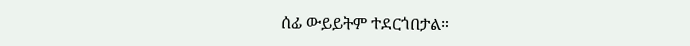ሰፊ ውይይትም ተደርጎበታል።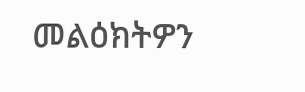መልዕክትዎን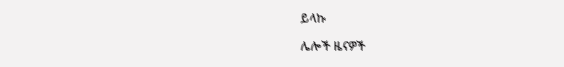ይላኩ

ሌሎች ዜናዎች